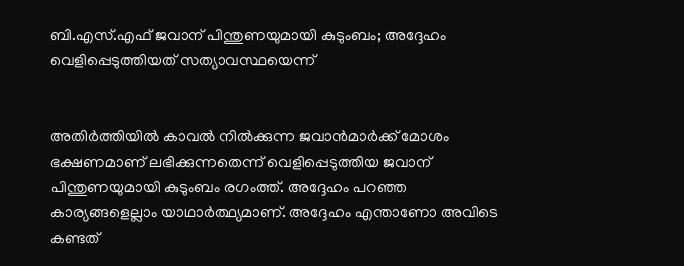ബി.എസ്.എഫ് ജവാന് പിന്തുണയുമായി കുടുംബം; അദ്ദേഹം വെളിപ്പെടുത്തിയത് സത്യാവസ്ഥയെന്ന്


അതിര്‍ത്തിയില്‍ കാവല്‍ നില്‍ക്കുന്ന ജവാന്‍മാര്‍ക്ക് മോശം ഭക്ഷണമാണ് ലഭിക്കുന്നതെന്ന് വെളിപ്പെടുത്തിയ ജവാന് പിന്തുണയുമായി കുടുംബം രഗംത്ത്. അദ്ദേഹം പറഞ്ഞ കാര്യങ്ങളെല്ലാം യാഥാര്‍ത്ഥ്യമാണ്. അദ്ദേഹം എന്താണോ അവിടെ കണ്ടത്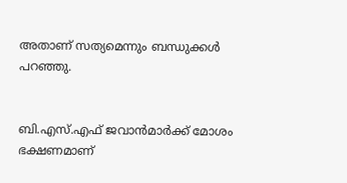അതാണ് സത്യമെന്നും ബന്ധുക്കള്‍ പറഞ്ഞു.


ബി.എസ്.എഫ് ജവാന്‍മാര്‍ക്ക് മോശം ഭക്ഷണമാണ്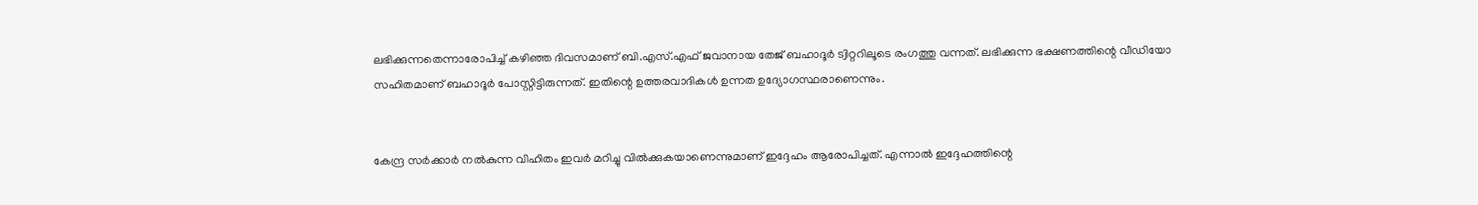ലഭിക്കുന്നതെന്നാരോപിച്ച് കഴിഞ്ഞ ദിവസമാണ് ബി.എസ്.എഫ് ജവാനായ തേജ് ബഹാദൂര്‍ ട്വിറ്ററിലൂടെ രംഗത്തു വന്നത്. ലഭിക്കുന്ന ഭക്ഷണത്തിന്റെ വീഡിയോ സഹിതമാണ് ബഹാദൂര്‍ പോസ്റ്റിട്ടിരുന്നത്. ഇതിന്റെ ഉത്തരവാദികള്‍ ഉന്നത ഉദ്യോഗസ്ഥരാണെന്നും.


കേന്ദ്ര സര്‍ക്കാര്‍ നല്‍കുന്ന വിഹിതം ഇവര്‍ മറിച്ചു വില്‍ക്കുകയാണെന്നുമാണ് ഇദ്ദേഹം ആരോപിച്ചത്. എന്നാല്‍ ഇദ്ദേഹത്തിന്റെ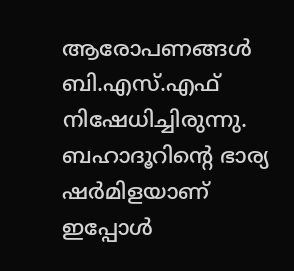ആരോപണങ്ങള്‍ ബി.എസ്.എഫ് നിഷേധിച്ചിരുന്നു. ബഹാദൂറിന്റെ ഭാര്യ ഷര്‍മിളയാണ് ഇപ്പോള്‍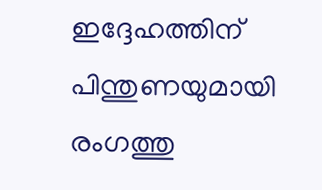ഇദ്ദേഹത്തിന് പിന്തുണയുമായി രംഗത്തു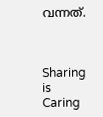വന്നത്.



Sharing is Caring